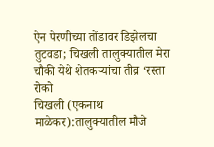ऐन पेरणीच्या तोंडावर डिझेलचा तुटवडा; चिखली तालुक्यातील मेरा चौकी येथे शेतकऱ्यांचा तीव्र ‘रस्ता रोको
चिखली (एकनाथ माळेकर):तालुक्यातील मौजे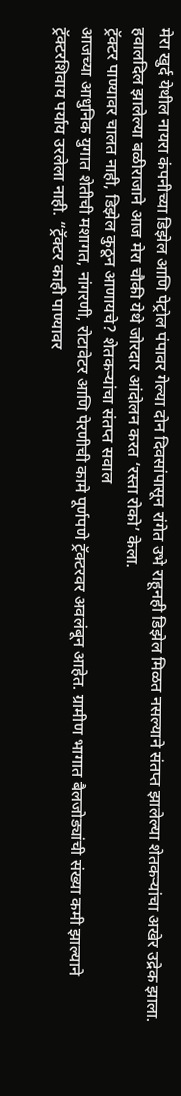मेरा खुर्द येथील नायरा कंपनीच्या डिझेल आणि पेट्रोल पंपावर गेल्या दोन दिवसांपासून रांगेत उभे राहूनही डिझेल मिळत नसल्याने संतप्त झालेल्या शेतकऱ्यांचा अखेर उद्रेक झाला. हवालदिल झालेल्या बळीराजाने आज मेरा चौकी येथे जोरदार आंदोलन करत ‘रस्ता रोको’ केला.
ट्रॅक्टर पाण्यावर चालत नाही, डिझेल कुठून आणायचे? शेतकऱ्यांचा संतप्त सवाल
आजच्या आधुनिक युगात शेतीची मशागत, नांगरणी, रोटावेटर आणि पेरणीची कामे पूर्णपणे ट्रॅक्टरवर अवलंबून आहेत. ग्रामीण भागात बैलजोड्यांची संख्या कमी झाल्याने ट्रॅक्टरशिवाय पर्याय उरलेला नाही. “ट्रॅक्टर काही पाण्यावर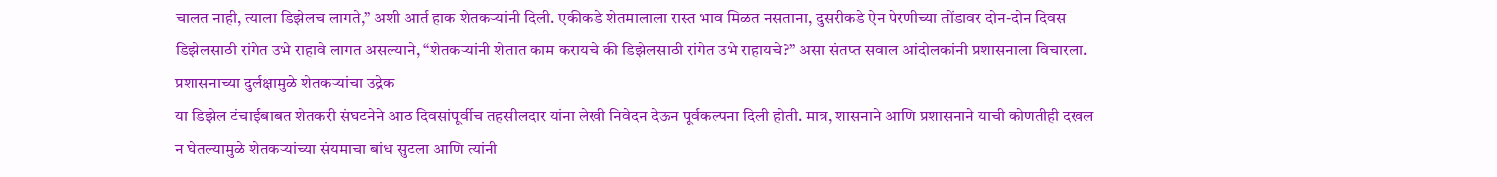चालत नाही, त्याला डिझेलच लागते,” अशी आर्त हाक शेतकऱ्यांनी दिली. एकीकडे शेतमालाला रास्त भाव मिळत नसताना, दुसरीकडे ऐन पेरणीच्या तोंडावर दोन-दोन दिवस डिझेलसाठी रांगेत उभे राहावे लागत असल्याने, “शेतकऱ्यांनी शेतात काम करायचे की डिझेलसाठी रांगेत उभे राहायचे?” असा संतप्त सवाल आंदोलकांनी प्रशासनाला विचारला.
प्रशासनाच्या दुर्लक्षामुळे शेतकऱ्यांचा उद्रेक
या डिझेल टंचाईबाबत शेतकरी संघटनेने आठ दिवसांपूर्वीच तहसीलदार यांना लेखी निवेदन देऊन पूर्वकल्पना दिली होती. मात्र, शासनाने आणि प्रशासनाने याची कोणतीही दखल न घेतल्यामुळे शेतकऱ्यांच्या संयमाचा बांध सुटला आणि त्यांनी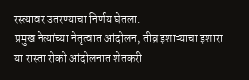रस्त्यावर उतरण्याचा निर्णय घेतला.
प्रमुख नेत्यांच्या नेतृत्वात आंदोलन, तीव्र इशाऱ्याचा इशारा
या रास्ता रोको आंदोलनात शेतकरी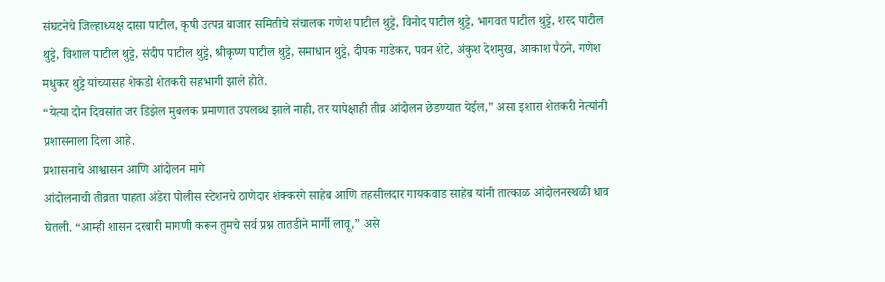संघटनेचे जिल्हाध्यक्ष दासा पाटील, कृषी उत्पन्न बाजार समितीचे संचालक गणेश पाटील थुट्टे, विनोद पाटील थुट्टे, भागवत पाटील थुट्टे, शरद पाटील थुट्टे, विशाल पाटील थुट्टे, संदीप पाटील थुट्टे, श्रीकृष्ण पाटील थुट्टे, समाधान थुट्टे, दीपक गाडेकर, पवन शेटे, अंकुश देशमुख, आकाश पैठने, गणेश मधुकर थुट्टे यांच्यासह शेकडो शेतकरी सहभागी झाले होते.
“येत्या दोन दिवसांत जर डिझेल मुबलक प्रमाणात उपलब्ध झाले नाही, तर यापेक्षाही तीव्र आंदोलन छेडण्यात येईल,” असा इशारा शेतकरी नेत्यांनी प्रशासनाला दिला आहे.
प्रशासनाचे आश्वासन आणि आंदोलन मागे
आंदोलनाची तीव्रता पाहता अंडेरा पोलीस स्टेशनचे ठाणेदार शंक्करगे साहेब आणि तहसीलदार गायकवाड साहेब यांनी तात्काळ आंदोलनस्थळी धाव घेतली. “आम्ही शासन दरबारी मागणी करून तुमचे सर्व प्रश्न तातडीने मार्गी लावू,” असे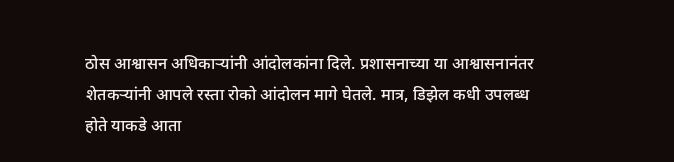ठोस आश्वासन अधिकाऱ्यांनी आंदोलकांना दिले. प्रशासनाच्या या आश्वासनानंतर शेतकऱ्यांनी आपले रस्ता रोको आंदोलन मागे घेतले. मात्र, डिझेल कधी उपलब्ध होते याकडे आता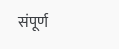संपूर्ण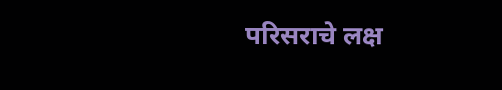परिसराचे लक्ष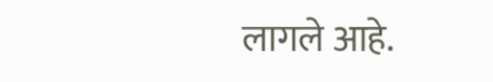लागले आहे.